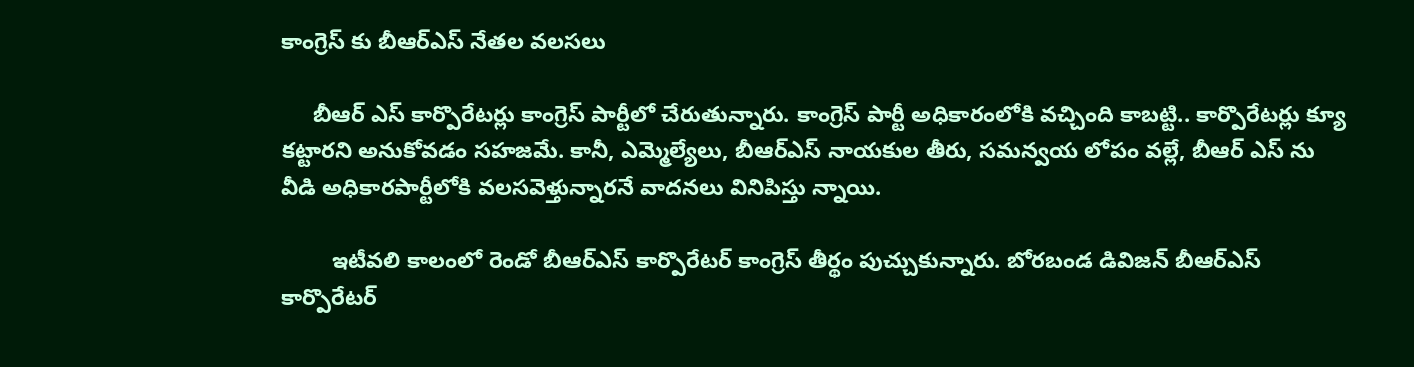కాంగ్రెస్ కు బీఆర్ఎస్ నేతల వలసలు

     బీఆర్ ఎస్ కార్పొరేటర్లు కాంగ్రెస్ పార్టీలో చేరుతున్నారు. కాంగ్రెస్ పార్టీ అధికారంలోకి వచ్చింది కాబట్టి.. కార్పొరేటర్లు క్యూ కట్టారని అనుకోవడం సహజమే. కానీ, ఎమ్మెల్యేలు, బీఆర్ఎస్ నాయకుల తీరు, సమన్వయ లోపం వల్లే, బీఆర్ ఎస్ ను వీడి అధికారపార్టీలోకి వలసవెళ్తున్నారనే వాదనలు వినిపిస్తు న్నాయి.

        ఇటీవలి కాలంలో రెండో బీఆర్ఎస్ కార్పొరేటర్ కాంగ్రెస్ తీర్థం పుచ్చుకున్నారు. బోరబండ డివిజన్ బీఆర్ఎస్ కార్పొరేటర్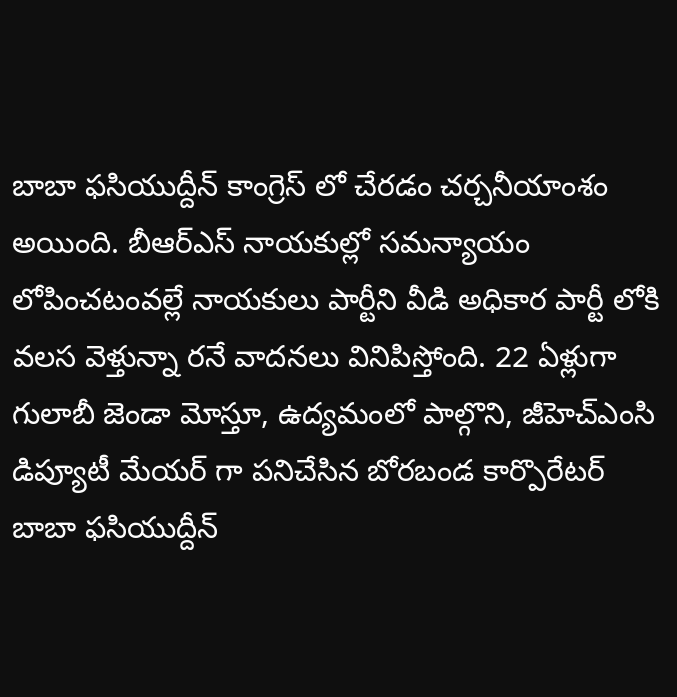బాబా ఫసియుద్దీన్ కాంగ్రెస్ లో చేరడం చర్చనీయాంశం అయింది. బీఆర్ఎస్ నాయకుల్లో సమన్యాయం లోపించటంవల్లే నాయకులు పార్టీని వీడి అధికార పార్టీ లోకి వలస వెళ్తున్నా రనే వాదనలు వినిపిస్తోంది. 22 ఏళ్లుగా గులాబీ జెండా మోస్తూ, ఉద్యమంలో పాల్గొని, జీహెచ్ఎంసి డిప్యూటీ మేయర్ గా పనిచేసిన బోరబండ కార్పొరేటర్ బాబా ఫసియుద్దీన్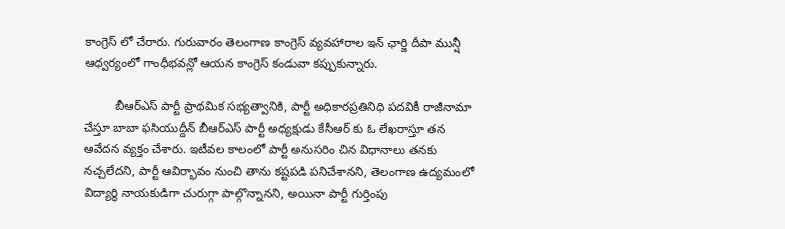కాంగ్రెస్ లో చేరారు. గురువారం తెలంగాణ కాంగ్రెస్ వ్యవహారాల ఇన్ ఛార్జి దీపా మున్షీ ఆధ్వర్యంలో గాంధీభవన్లో ఆయన కాంగ్రెస్ కండువా కప్పుకున్నారు.

         బీఆర్ఎస్ పార్టీ ప్రాథమిక సభ్యత్వానికి, పార్టీ అధికారప్రతినిధి పదవికీ రాజీనామా చేస్తూ బాబా ఫసియుద్దీన్ బీఆర్ఎస్ పార్టీ అధ్యక్షుడు కేసీఆర్ కు ఓ లేఖరాస్తూ తన ఆవేదన వ్యక్తం చేశారు. ఇటీవల కాలంలో పార్టీ అనుసరిం చిన విధానాలు తనకు నచ్చలేదని, పార్టీ ఆవిర్భావం నుంచి తాను కష్టపడి పనిచేశానని, తెలంగాణ ఉద్యమంలో విద్యార్థి నాయకుడిగా చురుగ్గా పాల్గొన్నానని, అయినా పార్టీ గుర్తింపు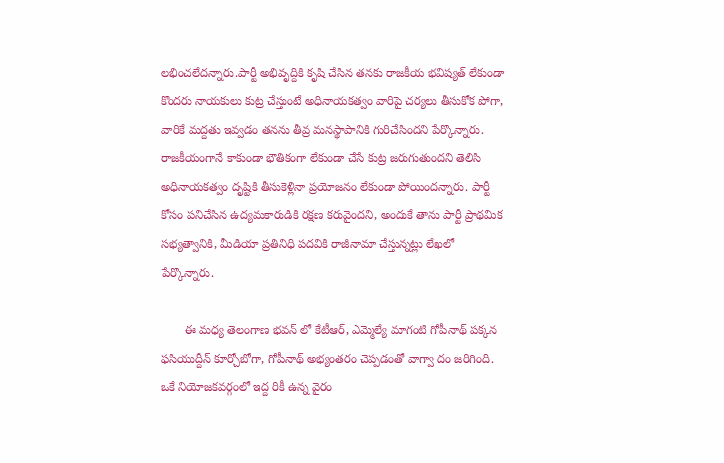లభించలేదన్నారు.పార్టీ అభివృద్దికి కృషి చేసిన తనకు రాజకీయ భవిష్యత్ లేకుండా కొందరు నాయకులు కుట్ర చేస్తుంటే అధినాయకత్వం వారిపై చర్యలు తీసుకోక పోగా, వారికే మద్దతు ఇవ్వడం తనను తీవ్ర మనస్థాపానికి గురిచేసిందని పేర్కొన్నారు. రాజకీయంగానే కాకుండా భౌతికంగా లేకుండా చేసే కుట్ర జరుగుతుందని తెలిసి అధినాయకత్వం దృష్టికి తీసుకెళ్లినా ప్రయోజనం లేకుండా పోయిందన్నారు. పార్టీ కోసం పనిచేసిన ఉద్యమకారుడికి రక్షణ కరువైందని, అందుకే తాను పార్టీ ప్రాథమిక సభ్యత్వానికి, మీడియా ప్రతినిధి పదవికి రాజీనామా చేస్తున్నట్లు లేఖలో పేర్కొన్నారు.

       ఈ మధ్య తెలంగాణ భవన్ లో కేటీఆర్, ఎమ్మెల్యే మాగంటి గోపీనాథ్ పక్కన ఫసియుద్దీన్ కూర్చోబోగా, గోపీనాథ్ అభ్యంతరం చెప్పడంతో వాగ్వా దం జరిగింది. ఒకే నియోజకవర్గంలో ఇద్ద రికీ ఉన్న వైరం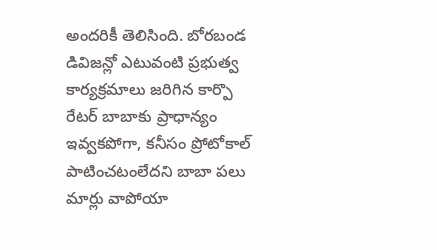అందరికీ తెలిసింది. బోరబండ డివిజన్లో ఎటువంటి ప్రభుత్వ కార్యక్రమాలు జరిగిన కార్పొ రేటర్ బాబాకు ప్రాధాన్యం ఇవ్వకపోగా, కనీసం ప్రోటోకాల్ పాటించటంలేదని బాబా పలు మార్లు వాపోయా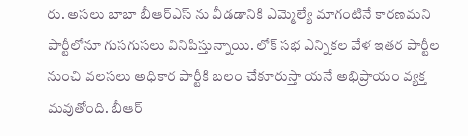రు. అసలు బాబా బీఆర్ఎస్ ను వీడడానికి ఎమ్మెల్యే మాగంటినే కారణమని పార్టీలోనూ గుసగుసలు వినిపిస్తున్నాయి. లోక్ సభ ఎన్నికల వేళ ఇతర పార్టీల నుంచి వలసలు అధికార పార్టీకి బలం చేకూరుస్తా యనే అభిప్రాయం వ్యక్త మవుతోంది. బీఆర్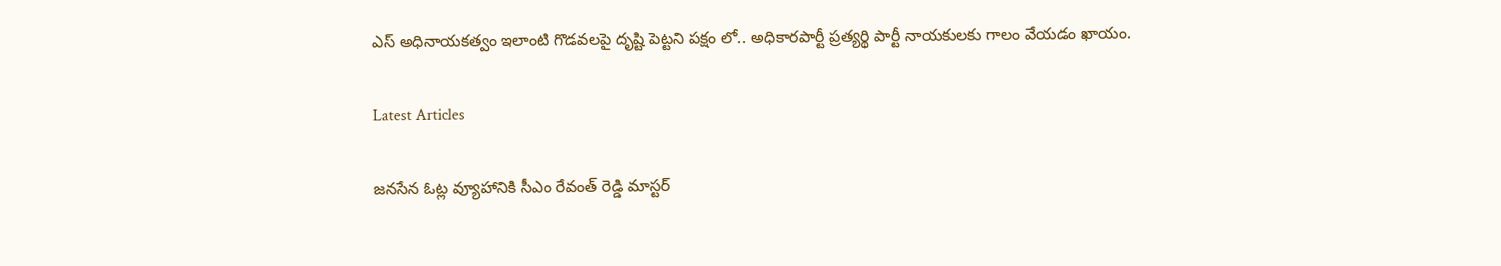ఎస్ అధినాయకత్వం ఇలాంటి గొడవలపై దృష్టి పెట్టని పక్షం లో.. అధికారపార్టీ ప్రత్యర్థి పార్టీ నాయకులకు గాలం వేయడం ఖాయం.

Latest Articles

జనసేన ఓట్ల వ్యూహానికి సీఎం రేవంత్ రెడ్డి మాస్టర్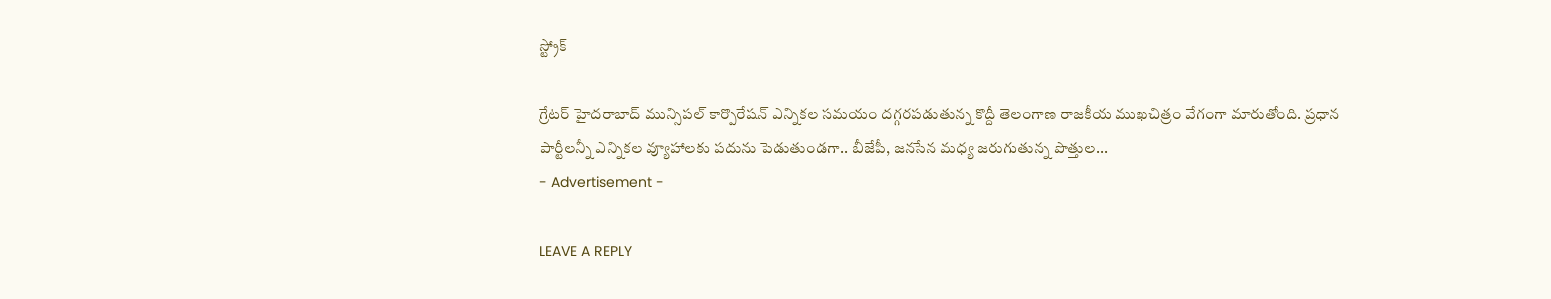స్ట్రోక్

గ్రేటర్ హైదరాబాద్ మున్సిపల్ కార్పొరేషన్ ఎన్నికల సమయం దగ్గరపడుతున్న కొద్దీ తెలంగాణ రాజకీయ ముఖచిత్రం వేగంగా మారుతోంది. ప్రధాన పార్టీలన్నీ ఎన్నికల వ్యూహాలకు పదును పెడుతుండగా.. బీజేపీ, జనసేన మధ్య జరుగుతున్న పొత్తుల...
- Advertisement -

LEAVE A REPLY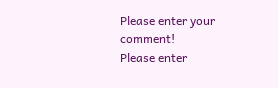Please enter your comment!
Please enter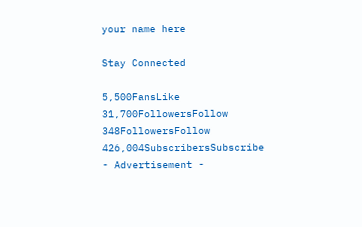your name here

Stay Connected

5,500FansLike
31,700FollowersFollow
348FollowersFollow
426,004SubscribersSubscribe
- Advertisement -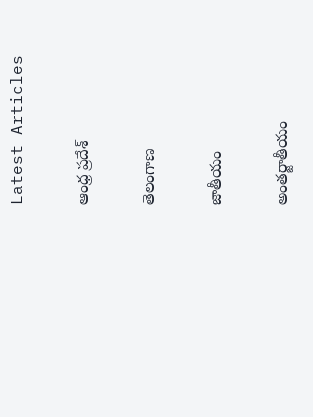Latest Articles

ఆంధ్ర ప్రదేశ్

తెలంగాణ

జాతీయం

అంతర్జాతీయం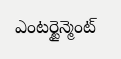ఎంటర్టైన్మెంట్